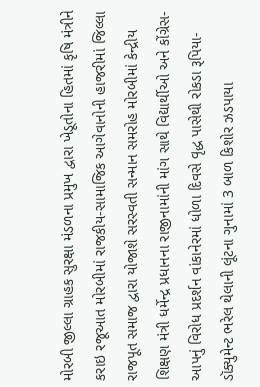મોરબી જીલ્લા ગ્રાહક સુરક્ષા મંડળના પ્રમુખ દ્વારા ખેડૂતોના હિતમાં કૃષિ મંત્રીને કરાઇ રજૂઆત મોરબીમાં રાજકીય-સામાજિક આગેવાનોની હાજરીમાં જિલ્લા રાજપૂત સમાજ દ્વારા યોજાશે સરસ્વતી સન્માન સમરોહ મોરબીમાં કેન્દ્રીય શિક્ષણ મંત્રી ધર્મેન્દ્ર પ્રધાનના રાજીનામાંની માંગ સાથે વિદ્યાર્થીઓ અને કોંગ્રેસ-આપનું વિરોધ પ્રદર્શન વાંકાનેરમાં ધોળા દિવસે વૃદ્ધ પાસેથી રોકડા રૂપિયા-ડૉક્યુમેન્ટ ભરેલ થેલાની લૂંટના ગુનામાં 3 બાળ કિશોર ઝડપાયા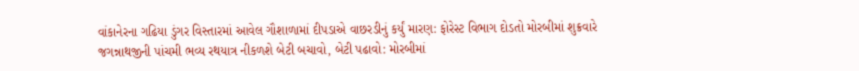વાંકાનેરના ગઢિયા ડુંગર વિસ્તારમાં આવેલ ગૌશાળામાં દીપડાએ વાછરડીનું કર્યું મારણ: ફોરેસ્ટ વિભાગ દોડતો મોરબીમાં શુક્રવારે જગન્નાથજીની પાંચમી ભવ્ય રથયાત્ર નીકળશે બેટી બચાવો, બેટી પઢાવો: મોરબીમાં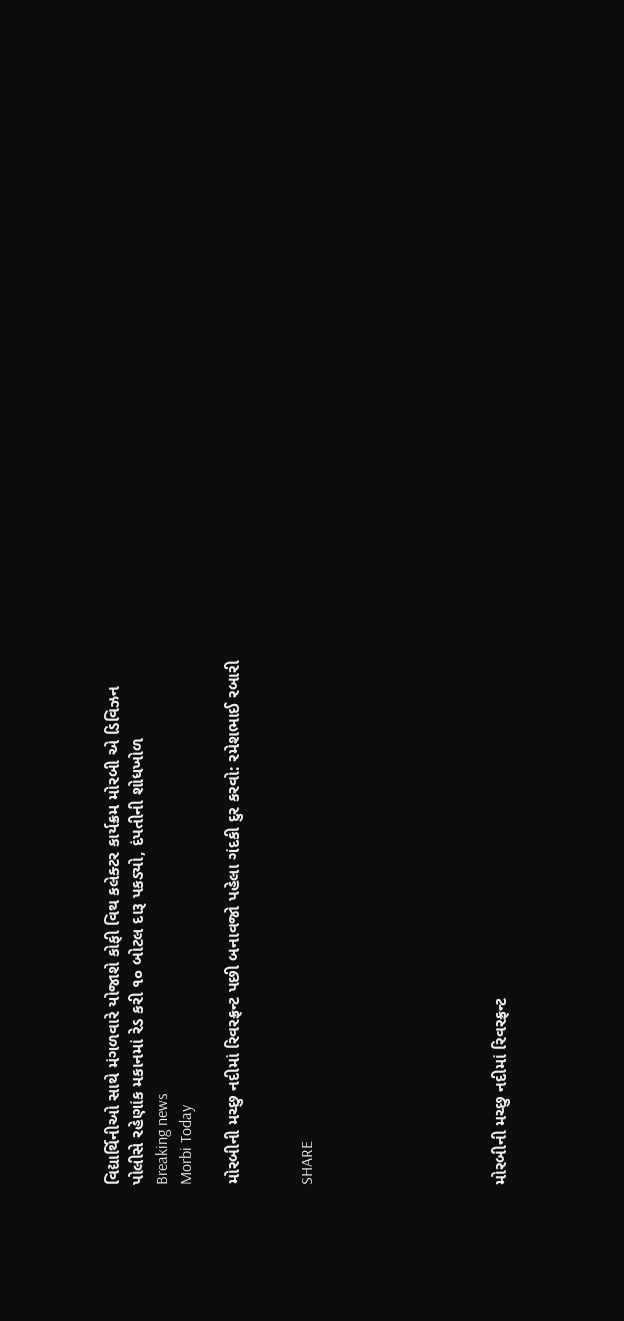વિદ્યાર્થિનીઓ સાથે મંગળવારે યોજાશે કોફી વિથ કલેક્ટર કાર્યક્રમ મોરબી એ ડિવિઝન પોલીસે રહેણાંક મકાનમાં રેડ કરી ૧૦ બોટલ દારૂ પકડ્યો, દંપતીની શોધખોળ
Breaking news
Morbi Today

મોરબીની મચ્છુ નદીમાં રિવરફ્રન્ટ પછી બનાવજો પહેલા ગંદકી દુર કરવો: રમેશભાઈ રબારી


SHARE







મોરબીની મચ્છુ નદીમાં રિવરફ્રન્ટ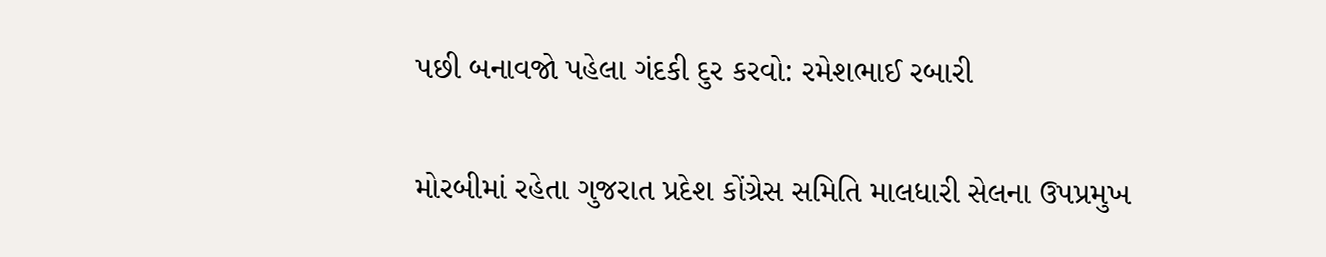પછી બનાવજો પહેલા ગંદકી દુર કરવો: રમેશભાઈ રબારી

મોરબીમાં રહેતા ગુજરાત પ્રદેશ કોંગ્રેસ સમિતિ માલધારી સેલના ઉપપ્રમુખ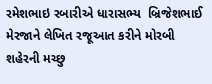રમેશભાઇ રબારીએ ધારાસભ્ય  બ્રિજેશભાઈ મેરજાને લેખિત રજૂઆત કરીને મોરબી શહેરની મચ્છુ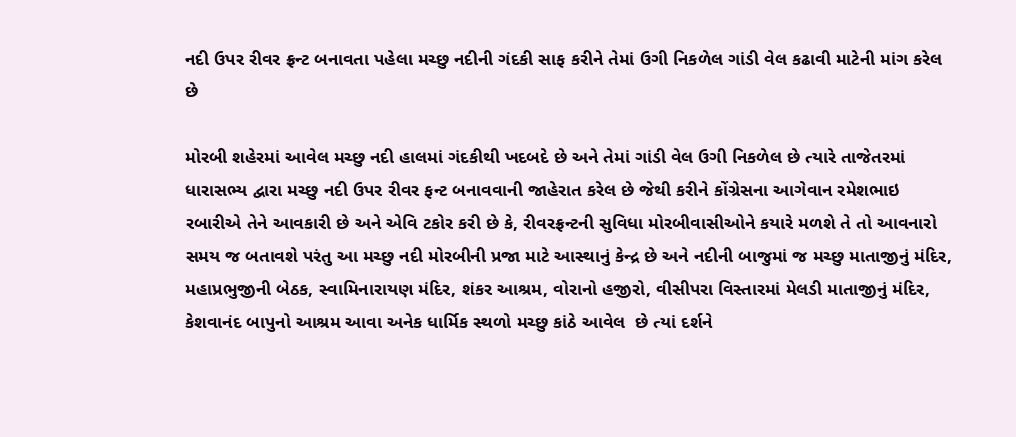નદી ઉપર રીવર ફ્રન્ટ બનાવતા પહેલા મચ્છુ નદીની ગંદકી સાફ કરીને તેમાં ઉગી નિકળેલ ગાંડી વેલ કઢાવી માટેની માંગ કરેલ છે

મોરબી શહેરમાં આવેલ મચ્છુ નદી હાલમાં ગંદકીથી ખદબદે છે અને તેમાં ગાંડી વેલ ઉગી નિકળેલ છે ત્યારે તાજેતરમાં ધારાસભ્ય દ્વારા મચ્છુ નદી ઉપર રીવર ફન્ટ બનાવવાની જાહેરાત કરેલ છે જેથી કરીને કોંગ્રેસના આગેવાન રમેશભાઇ રબારીએ તેને આવકારી છે અને એવિ ટકોર કરી છે કે, રીવરફ્રન્ટની સુવિધા મોરબીવાસીઓને કયારે મળશે તે તો આવનારો સમય જ બતાવશે પરંતુ આ મચ્છુ નદી મોરબીની પ્રજા માટે આસ્થાનું કેન્દ્ર છે અને નદીની બાજુમાં જ મચ્છુ માતાજીનું મંદિર, મહાપ્રભુજીની બેઠક, સ્વામિનારાયણ મંદિર, શંકર આશ્રમ, વોરાનો હજીરો, વીસીપરા વિસ્તારમાં મેલડી માતાજીનું મંદિર, કેશવાનંદ બાપુનો આશ્રમ આવા અનેક ધાર્મિક સ્થળો મચ્છુ કાંઠે આવેલ  છે ત્યાં દર્શને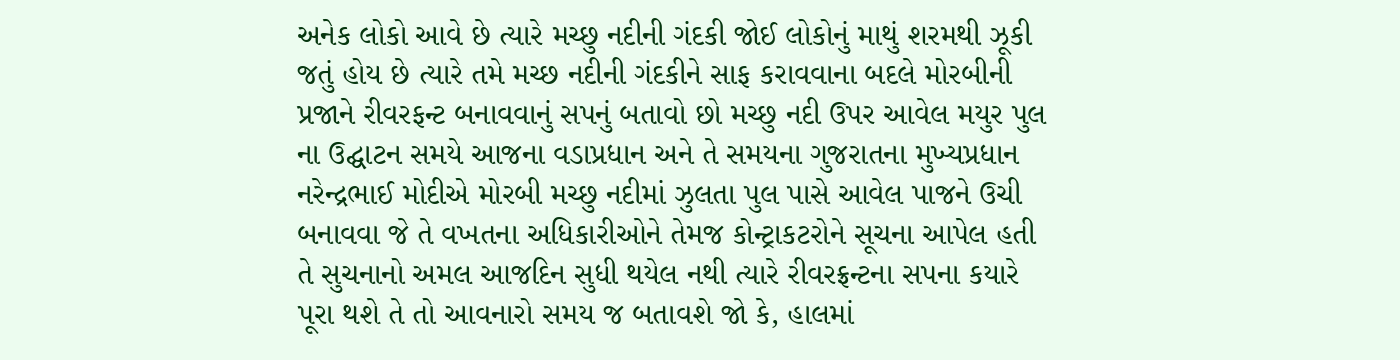અનેક લોકો આવે છે ત્યારે મચ્છુ નદીની ગંદકી જોઈ લોકોનું માથું શરમથી ઝૂકી જતું હોય છે ત્યારે તમે મચ્છ નદીની ગંદકીને સાફ કરાવવાના બદલે મોરબીની પ્રજાને રીવરફન્ટ બનાવવાનું સપનું બતાવો છો મચ્છુ નદી ઉપર આવેલ મયુર પુલ ના ઉદ્ઘાટન સમયે આજના વડાપ્રધાન અને તે સમયના ગુજરાતના મુખ્યપ્રધાન નરેન્દ્રભાઈ મોદીએ મોરબી મચ્છુ નદીમાં ઝુલતા પુલ પાસે આવેલ પાજને ઉચી બનાવવા જે તે વખતના અધિકારીઓને તેમજ કોન્ટ્રાકટરોને સૂચના આપેલ હતી તે સુચનાનો અમલ આજદિન સુધી થયેલ નથી ત્યારે રીવરફ્રન્ટના સપના કયારે પૂરા થશે તે તો આવનારો સમય જ બતાવશે જો કે, હાલમાં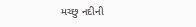મચ્છુ નદીની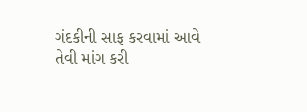ગંદકીની સાફ કરવામાં આવે તેવી માંગ કરી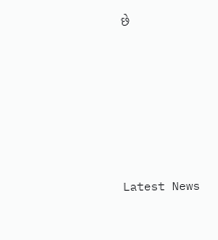છે






Latest News